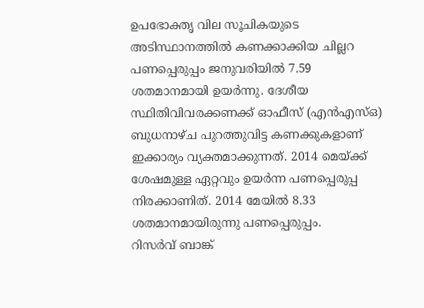ഉപഭോക്തൃ വില സൂചികയുടെ അടിസ്ഥാനത്തിൽ കണക്കാക്കിയ ചില്ലറ പണപ്പെരുപ്പം ജനുവരിയിൽ 7.59 ശതമാനമായി ഉയർന്നു. ദേശീയ സ്ഥിതിവിവരക്കണക്ക് ഓഫീസ് (എൻഎസ്ഒ) ബുധനാഴ്ച പുറത്തുവിട്ട കണക്കുകളാണ് ഇക്കാര്യം വ്യക്തമാക്കുന്നത്. 2014 മെയ്ക്ക് ശേഷമുള്ള ഏറ്റവും ഉയർന്ന പണപ്പെരുപ്പ നിരക്കാണിത്. 2014 മേയിൽ 8.33 ശതമാനമായിരുന്നു പണപ്പെരുപ്പം.
റിസർവ് ബാങ്ക്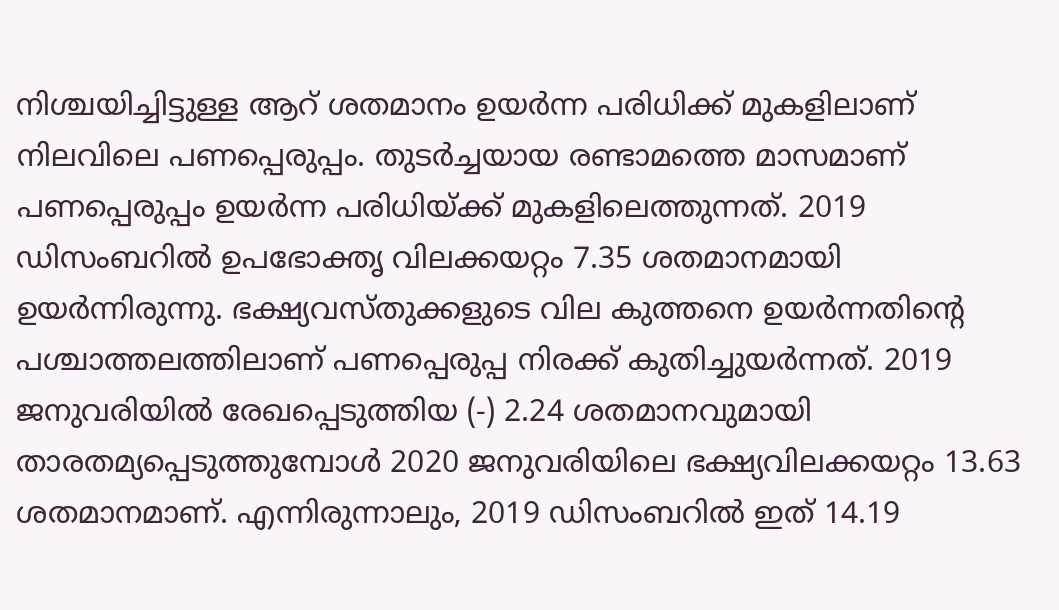നിശ്ചയിച്ചിട്ടുള്ള ആറ് ശതമാനം ഉയർന്ന പരിധിക്ക് മുകളിലാണ് നിലവിലെ പണപ്പെരുപ്പം. തുടർച്ചയായ രണ്ടാമത്തെ മാസമാണ് പണപ്പെരുപ്പം ഉയർന്ന പരിധിയ്ക്ക് മുകളിലെത്തുന്നത്. 2019 ഡിസംബറിൽ ഉപഭോക്തൃ വിലക്കയറ്റം 7.35 ശതമാനമായി ഉയർന്നിരുന്നു. ഭക്ഷ്യവസ്തുക്കളുടെ വില കുത്തനെ ഉയർന്നതിന്റെ പശ്ചാത്തലത്തിലാണ് പണപ്പെരുപ്പ നിരക്ക് കുതിച്ചുയർന്നത്. 2019 ജനുവരിയിൽ രേഖപ്പെടുത്തിയ (-) 2.24 ശതമാനവുമായി താരതമ്യപ്പെടുത്തുമ്പോൾ 2020 ജനുവരിയിലെ ഭക്ഷ്യവിലക്കയറ്റം 13.63 ശതമാനമാണ്. എന്നിരുന്നാലും, 2019 ഡിസംബറിൽ ഇത് 14.19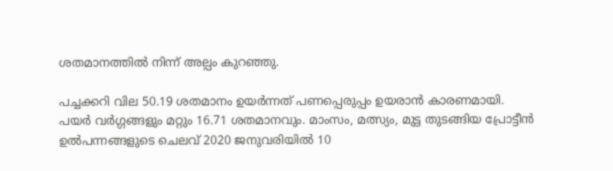ശതമാനത്തിൽ നിന്ന് അല്പം കുറഞ്ഞു.

പച്ചക്കറി വില 50.19 ശതമാനം ഉയർന്നത് പണപ്പെരുപ്പം ഉയരാൻ കാരണമായി. പയർ വർഗ്ഗങ്ങളും മറ്റും 16.71 ശതമാനവും. മാംസം, മത്സ്യം, മുട്ട തുടങ്ങിയ പ്രോട്ടീൻ ഉൽപന്നങ്ങളുടെ ചെലവ് 2020 ജനുവരിയിൽ 10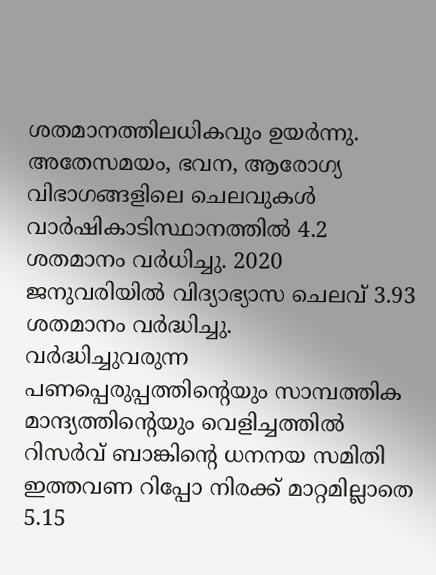ശതമാനത്തിലധികവും ഉയർന്നു. അതേസമയം, ഭവന, ആരോഗ്യ വിഭാഗങ്ങളിലെ ചെലവുകൾ വാർഷികാടിസ്ഥാനത്തിൽ 4.2 ശതമാനം വർധിച്ചു. 2020 ജനുവരിയിൽ വിദ്യാഭ്യാസ ചെലവ് 3.93 ശതമാനം വർദ്ധിച്ചു.
വർദ്ധിച്ചുവരുന്ന പണപ്പെരുപ്പത്തിന്റെയും സാമ്പത്തിക മാന്ദ്യത്തിന്റെയും വെളിച്ചത്തിൽ റിസർവ് ബാങ്കിന്റെ ധനനയ സമിതി ഇത്തവണ റിപ്പോ നിരക്ക് മാറ്റമില്ലാതെ 5.15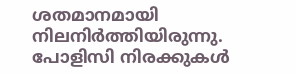ശതമാനമായി നിലനിർത്തിയിരുന്നു. പോളിസി നിരക്കുകൾ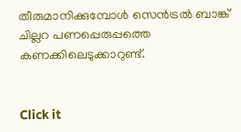തീരുമാനിക്കുമ്പോൾ സെൻട്രൽ ബാങ്ക് ചില്ലറ പണപ്പെരുപ്പത്തെ കണക്കിലെടുക്കാറുണ്ട്.


Click it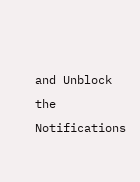and Unblock the Notifications